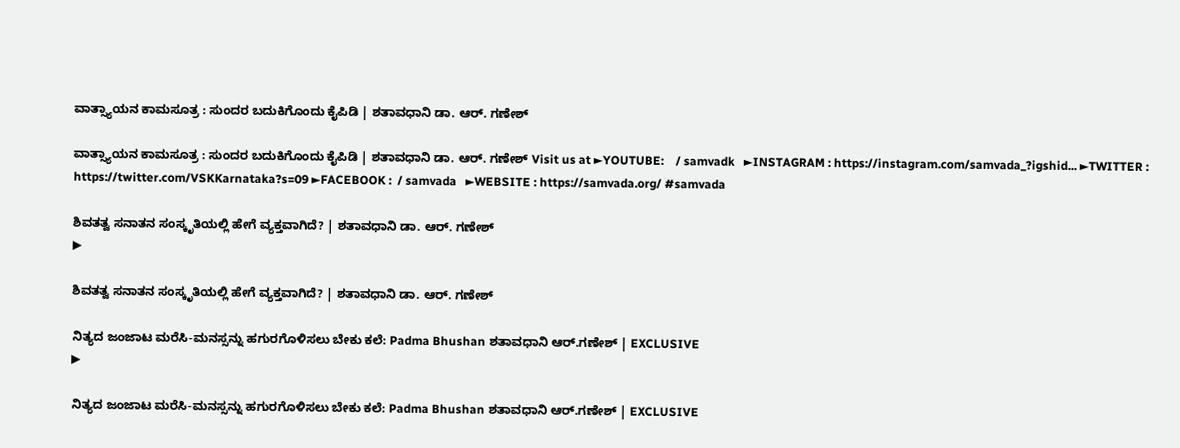ವಾತ್ಸ್ಯಾಯನ ಕಾಮಸೂತ್ರ : ಸುಂದರ ಬದುಕಿಗೊಂದು‌ ಕೈಪಿಡಿ | ಶತಾವಧಾನಿ ಡಾ. ಆರ್. ಗಣೇಶ್

ವಾತ್ಸ್ಯಾಯನ ಕಾಮಸೂತ್ರ : ಸುಂದರ ಬದುಕಿಗೊಂದು‌ ಕೈಪಿಡಿ | ಶತಾವಧಾನಿ ಡಾ. ಆರ್. ಗಣೇಶ್ Visit us at ►YOUTUBE:    / samvadk   ►INSTAGRAM : https://instagram.com/samvada_?igshid... ►TWITTER : https://twitter.com/VSKKarnataka?s=09 ►FACEBOOK :  / samvada   ►WEBSITE : https://samvada.org/ #samvada

ಶಿವತತ್ವ ಸನಾತನ ಸಂಸ್ಕೃತಿಯಲ್ಲಿ ಹೇಗೆ ವ್ಯಕ್ತವಾಗಿದೆ? | ಶತಾವಧಾನಿ ಡಾ. ಆರ್. ಗಣೇಶ್
▶

ಶಿವತತ್ವ ಸನಾತನ ಸಂಸ್ಕೃತಿಯಲ್ಲಿ ಹೇಗೆ ವ್ಯಕ್ತವಾಗಿದೆ? | ಶತಾವಧಾನಿ ಡಾ. ಆರ್. ಗಣೇಶ್

ನಿತ್ಯದ ಜಂಜಾಟ ಮರೆಸಿ-ಮನಸ್ಸನ್ನು ಹಗುರಗೊಳಿಸಲು ಬೇಕು ಕಲೆ: Padma Bhushan ಶತಾವಧಾನಿ ಆರ್‌.ಗಣೇಶ್ | EXCLUSIVE
▶

ನಿತ್ಯದ ಜಂಜಾಟ ಮರೆಸಿ-ಮನಸ್ಸನ್ನು ಹಗುರಗೊಳಿಸಲು ಬೇಕು ಕಲೆ: Padma Bhushan ಶತಾವಧಾನಿ ಆರ್‌.ಗಣೇಶ್ | EXCLUSIVE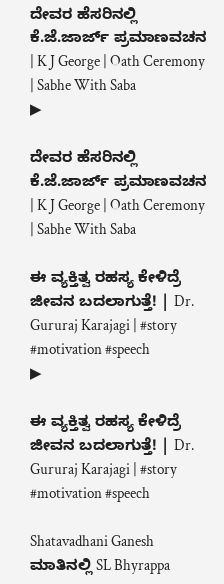ದೇವರ ಹೆಸರಿನಲ್ಲಿ ಕೆ.ಜೆ.ಜಾರ್ಜ್‌ ಪ್ರಮಾಣವಚನ | K J George | Oath Ceremony | Sabhe With Saba
▶

ದೇವರ ಹೆಸರಿನಲ್ಲಿ ಕೆ.ಜೆ.ಜಾರ್ಜ್‌ ಪ್ರಮಾಣವಚನ | K J George | Oath Ceremony | Sabhe With Saba

ಈ ವ್ಯಕ್ತಿತ್ವ ರಹಸ್ಯ ಕೇಳಿದ್ರೆ ಜೀವನ ಬದಲಾಗುತ್ತೆ! | Dr. Gururaj Karajagi | #story #motivation #speech
▶

ಈ ವ್ಯಕ್ತಿತ್ವ ರಹಸ್ಯ ಕೇಳಿದ್ರೆ ಜೀವನ ಬದಲಾಗುತ್ತೆ! | Dr. Gururaj Karajagi | #story #motivation #speech

Shatavadhani Ganesh ಮಾತಿನಲ್ಲಿ SL Bhyrappa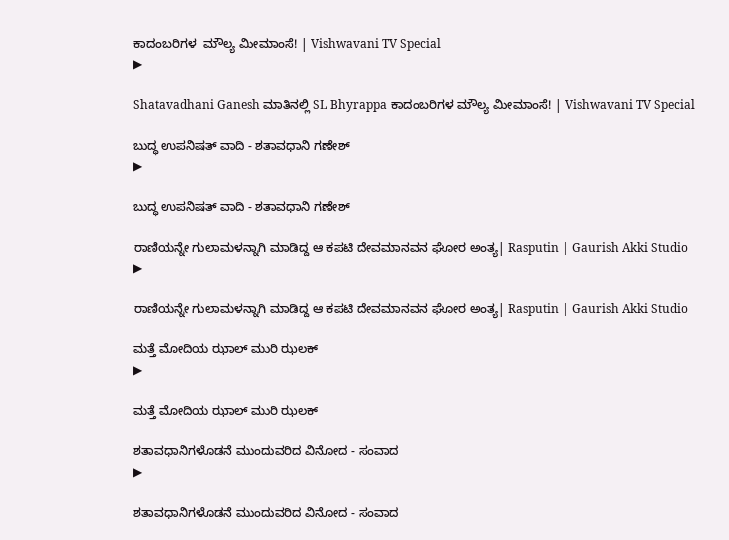ಕಾದಂಬರಿಗಳ  ಮೌಲ್ಯ ಮೀಮಾಂಸೆ! | Vishwavani TV Special
▶

Shatavadhani Ganesh ಮಾತಿನಲ್ಲಿ SL Bhyrappa ಕಾದಂಬರಿಗಳ ಮೌಲ್ಯ ಮೀಮಾಂಸೆ! | Vishwavani TV Special

ಬುದ್ಧ ಉಪನಿಷತ್ ವಾದಿ - ಶತಾವಧಾನಿ ಗಣೇಶ್
▶

ಬುದ್ಧ ಉಪನಿಷತ್ ವಾದಿ - ಶತಾವಧಾನಿ ಗಣೇಶ್

ರಾಣಿಯನ್ನೇ ಗುಲಾಮಳನ್ನಾಗಿ ಮಾಡಿದ್ದ ಆ ಕಪಟಿ ದೇವಮಾನವನ ಘೋರ ಅಂತ್ಯ| Rasputin | Gaurish Akki Studio
▶

ರಾಣಿಯನ್ನೇ ಗುಲಾಮಳನ್ನಾಗಿ ಮಾಡಿದ್ದ ಆ ಕಪಟಿ ದೇವಮಾನವನ ಘೋರ ಅಂತ್ಯ| Rasputin | Gaurish Akki Studio

ಮತ್ತೆ ಮೋದಿಯ ಝಾಲ್ ಮುರಿ ಝಲಕ್
▶

ಮತ್ತೆ ಮೋದಿಯ ಝಾಲ್ ಮುರಿ ಝಲಕ್

ಶತಾವಧಾನಿಗಳೊಡನೆ ಮುಂದುವರಿದ ವಿನೋದ - ಸಂವಾದ
▶

ಶತಾವಧಾನಿಗಳೊಡನೆ ಮುಂದುವರಿದ ವಿನೋದ - ಸಂವಾದ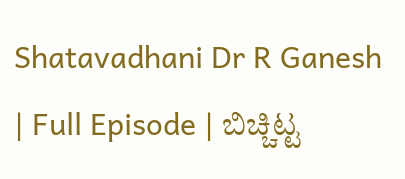Shatavadhani Dr R Ganesh | Full Episode | ಬಿಚ್ಚಿಟ್ಟ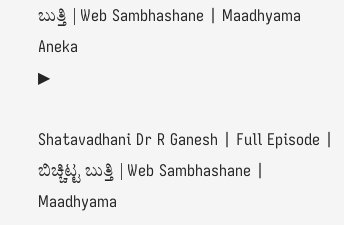ಬುತ್ತಿ | Web Sambhashane | Maadhyama Aneka
▶

Shatavadhani Dr R Ganesh | Full Episode | ಬಿಚ್ಚಿಟ್ಟ ಬುತ್ತಿ | Web Sambhashane | Maadhyama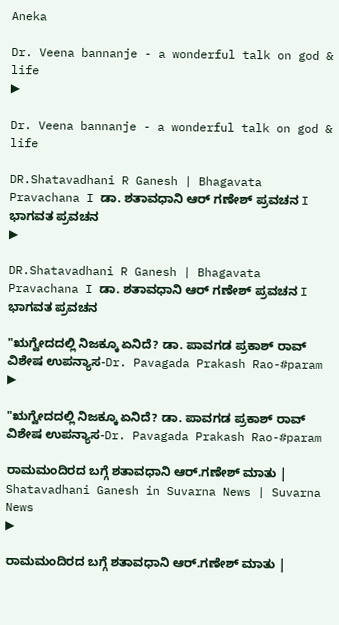Aneka

Dr. Veena bannanje - a wonderful talk on god & life
▶

Dr. Veena bannanje - a wonderful talk on god & life

DR.Shatavadhani R Ganesh | Bhagavata Pravachana I ಡಾ. ಶತಾವಧಾನಿ ಆರ್ ಗಣೇಶ್ ಪ್ರವಚನ I ಭಾಗವತ ಪ್ರವಚನ
▶

DR.Shatavadhani R Ganesh | Bhagavata Pravachana I ಡಾ. ಶತಾವಧಾನಿ ಆರ್ ಗಣೇಶ್ ಪ್ರವಚನ I ಭಾಗವತ ಪ್ರವಚನ

"ಋಗ್ವೇದದಲ್ಲಿ ನಿಜಕ್ಕೂ ಏನಿದೆ? ಡಾ. ಪಾವಗಡ ಪ್ರಕಾಶ್ ರಾವ್ ವಿಶೇಷ ಉಪನ್ಯಾಸ-Dr. Pavagada Prakash Rao-#param
▶

"ಋಗ್ವೇದದಲ್ಲಿ ನಿಜಕ್ಕೂ ಏನಿದೆ? ಡಾ. ಪಾವಗಡ ಪ್ರಕಾಶ್ ರಾವ್ ವಿಶೇಷ ಉಪನ್ಯಾಸ-Dr. Pavagada Prakash Rao-#param

ರಾಮಮಂದಿರದ ಬಗ್ಗೆ ಶತಾವಧಾನಿ ಆರ್.ಗಣೇಶ್‌ ಮಾತು | Shatavadhani Ganesh in Suvarna News | Suvarna News
▶

ರಾಮಮಂದಿರದ ಬಗ್ಗೆ ಶತಾವಧಾನಿ ಆರ್.ಗಣೇಶ್‌ ಮಾತು |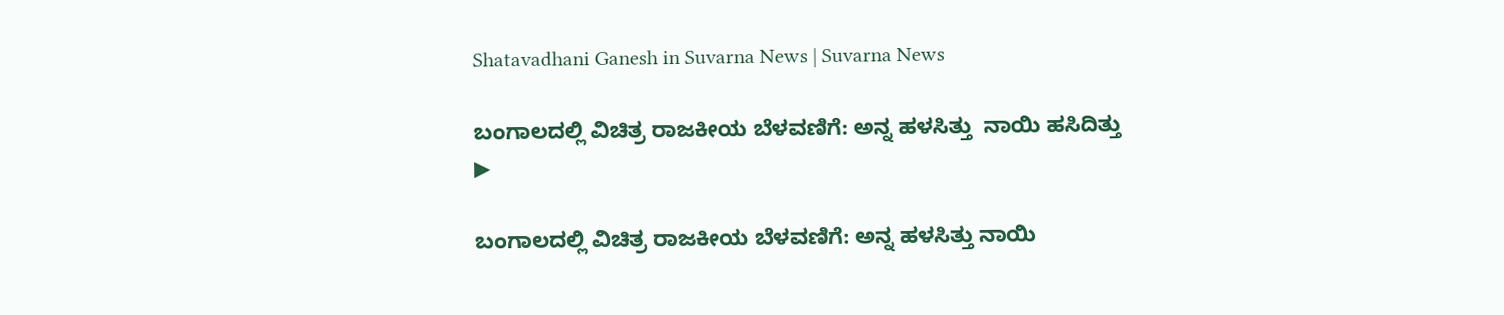Shatavadhani Ganesh in Suvarna News | Suvarna News

ಬಂಗಾಲದಲ್ಲಿ ವಿಚಿತ್ರ ರಾಜಕೀಯ ಬೆಳವಣಿಗೆ: ಅನ್ನ ಹಳಸಿತ್ತು  ನಾಯಿ ಹಸಿದಿತ್ತು
▶

ಬಂಗಾಲದಲ್ಲಿ ವಿಚಿತ್ರ ರಾಜಕೀಯ ಬೆಳವಣಿಗೆ: ಅನ್ನ ಹಳಸಿತ್ತು ನಾಯಿ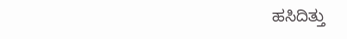ಹಸಿದಿತ್ತು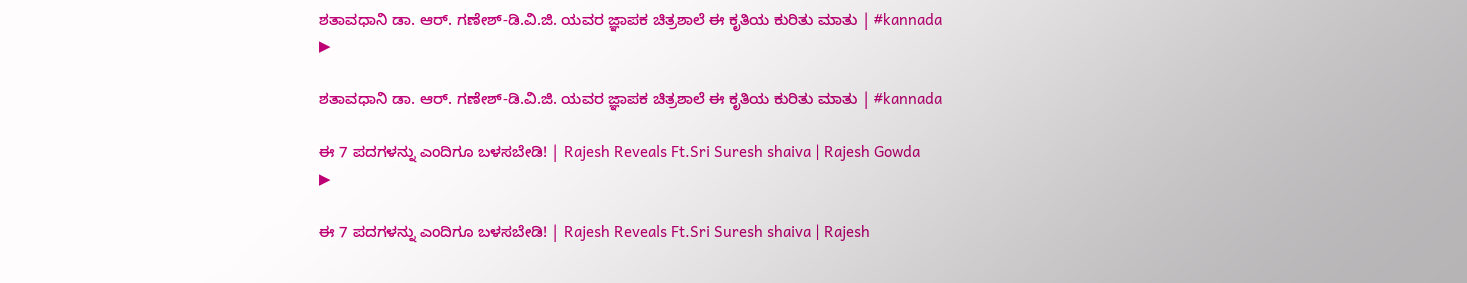ಶತಾವಧಾನಿ ಡಾ. ಆರ್. ಗಣೇಶ್-ಡಿ.ವಿ.ಜಿ. ಯವರ ಜ್ಞಾಪಕ ಚಿತ್ರಶಾಲೆ ಈ ಕೃತಿಯ ಕುರಿತು ಮಾತು | #kannada
▶

ಶತಾವಧಾನಿ ಡಾ. ಆರ್. ಗಣೇಶ್-ಡಿ.ವಿ.ಜಿ. ಯವರ ಜ್ಞಾಪಕ ಚಿತ್ರಶಾಲೆ ಈ ಕೃತಿಯ ಕುರಿತು ಮಾತು | #kannada

ಈ 7 ಪದಗಳನ್ನು ಎಂದಿಗೂ ಬಳಸಬೇಡಿ! | Rajesh Reveals Ft.Sri Suresh shaiva | Rajesh Gowda
▶

ಈ 7 ಪದಗಳನ್ನು ಎಂದಿಗೂ ಬಳಸಬೇಡಿ! | Rajesh Reveals Ft.Sri Suresh shaiva | Rajesh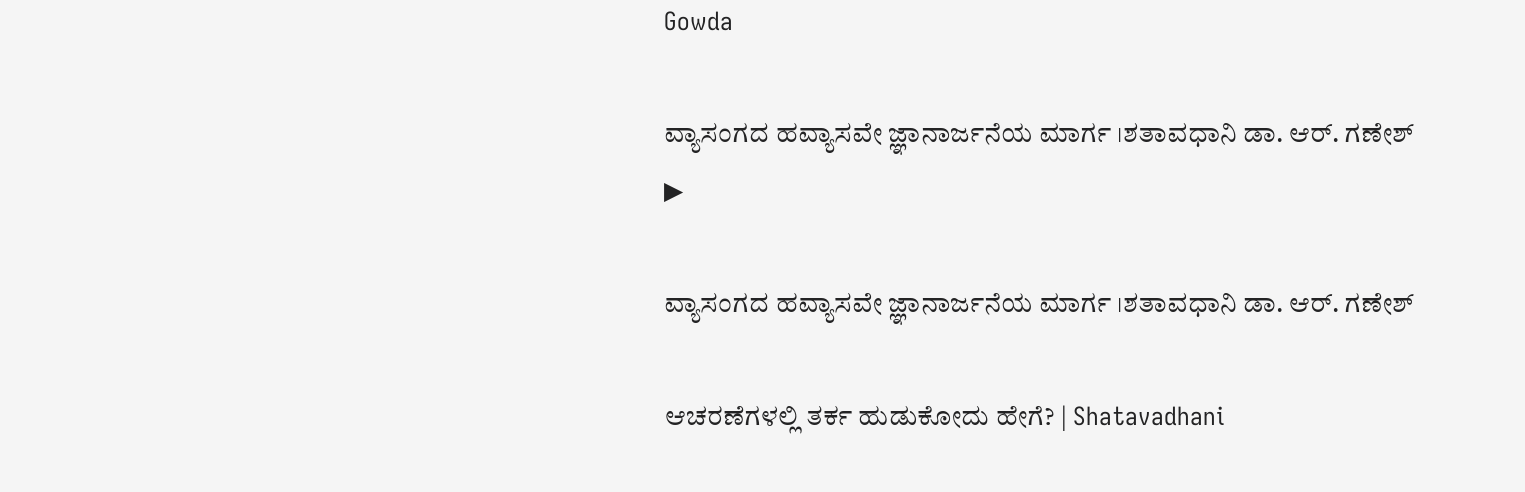Gowda

ವ್ಯಾಸಂಗದ ಹವ್ಯಾಸವೇ ಜ್ಞಾನಾರ್ಜನೆಯ ಮಾರ್ಗ ।ಶತಾವಧಾನಿ ಡಾ. ಆರ್. ಗಣೇಶ್
▶

ವ್ಯಾಸಂಗದ ಹವ್ಯಾಸವೇ ಜ್ಞಾನಾರ್ಜನೆಯ ಮಾರ್ಗ ।ಶತಾವಧಾನಿ ಡಾ. ಆರ್. ಗಣೇಶ್

ಆಚರಣೆಗಳಲ್ಲಿ ತರ್ಕ ಹುಡುಕೋದು ಹೇಗೆ? | Shatavadhani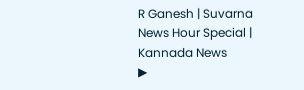R Ganesh | Suvarna News Hour Special | Kannada News
▶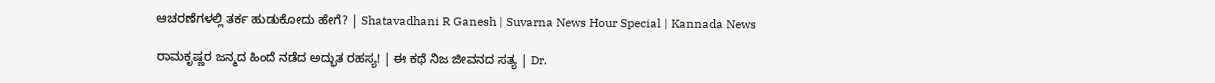ಆಚರಣೆಗಳಲ್ಲಿ ತರ್ಕ ಹುಡುಕೋದು ಹೇಗೆ? | Shatavadhani R Ganesh | Suvarna News Hour Special | Kannada News

ರಾಮಕೃಷ್ಣರ ಜನ್ಮದ ಹಿಂದೆ ನಡೆದ ಅದ್ಭುತ ರಹಸ್ಯ! | ಈ ಕಥೆ ನಿಜ ಜೀವನದ ಸತ್ಯ | Dr.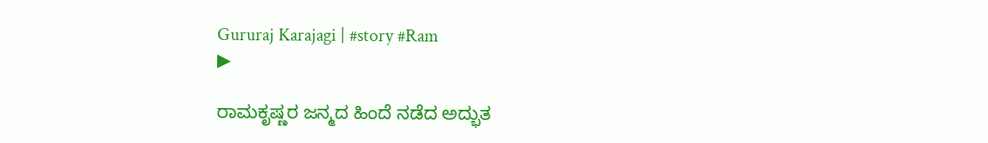Gururaj Karajagi | #story #Ram
▶

ರಾಮಕೃಷ್ಣರ ಜನ್ಮದ ಹಿಂದೆ ನಡೆದ ಅದ್ಭುತ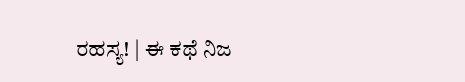ರಹಸ್ಯ! | ಈ ಕಥೆ ನಿಜ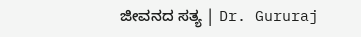ಜೀವನದ ಸತ್ಯ | Dr. Gururaj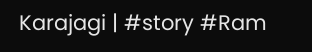Karajagi | #story #Ram